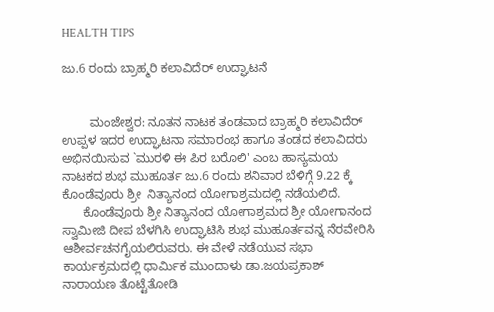HEALTH TIPS

ಜು.6 ರಂದು ಬ್ರಾಹ್ಮರಿ ಕಲಾವಿದೆರ್ ಉದ್ಘಾಟನೆ


        ಮಂಜೇಶ್ವರ: ನೂತನ ನಾಟಕ ತಂಡವಾದ ಬ್ರಾಹ್ಮರಿ ಕಲಾವಿದೆರ್ ಉಪ್ಪಳ ಇದರ ಉದ್ಘಾಟನಾ ಸಮಾರಂಭ ಹಾಗೂ ತಂಡದ ಕಲಾವಿದರು ಅಭಿನಯಿಸುವ `ಮುರಳಿ ಈ ಪಿರ ಬರೊಲಿ' ಎಂಬ ಹಾಸ್ಯಮಯ ನಾಟಕದ ಶುಭ ಮುಹೂರ್ತ ಜು.6 ರಂದು ಶನಿವಾರ ಬೆಳಿಗ್ಗೆ 9.22 ಕ್ಕೆ ಕೊಂಡೆವೂರು ಶ್ರೀ  ನಿತ್ಯಾನಂದ ಯೋಗಾಶ್ರಮದಲ್ಲಿ ನಡೆಯಲಿದೆ.
      ಕೊಂಡೆವೂರು ಶ್ರೀ ನಿತ್ಯಾನಂದ ಯೋಗಾಶ್ರಮದ ಶ್ರೀ ಯೋಗಾನಂದ ಸ್ವಾಮೀಜಿ ದೀಪ ಬೆಳಗಿಸಿ ಉದ್ಘಾಟಿಸಿ ಶುಭ ಮುಹೂರ್ತವನ್ನ ನೆರವೇರಿಸಿ ಆಶೀರ್ವಚನಗೈಯಲಿರುವರು. ಈ ವೇಳೆ ನಡೆಯುವ ಸಭಾ ಕಾರ್ಯಕ್ರಮದಲ್ಲಿ ಧಾರ್ಮಿಕ ಮುಂದಾಳು ಡಾ.ಜಯಪ್ರಕಾಶ್ ನಾರಾಯಣ ತೊಟ್ಟೆತೋಡಿ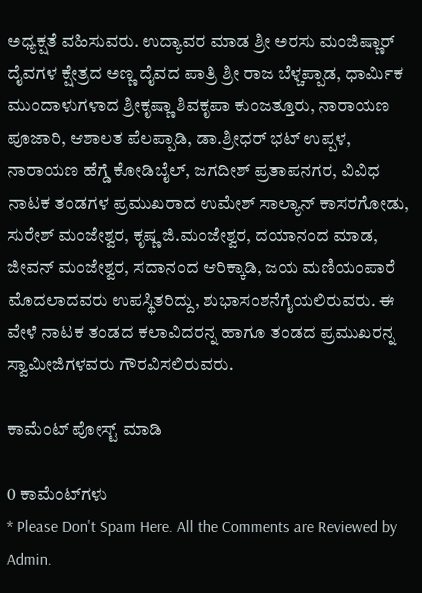ಅಧ್ಯಕ್ಷತೆ ವಹಿಸುವರು. ಉದ್ಯಾವರ ಮಾಡ ಶ್ರೀ ಅರಸು ಮಂಜಿಷ್ಣಾರ್ ದೈವಗಳ ಕ್ಷೇತ್ರದ ಅಣ್ಣ ದೈವದ ಪಾತ್ರಿ ಶ್ರೀ ರಾಜ ಬೆಳ್ಚಪ್ಪಾಡ, ಧಾರ್ಮಿಕ ಮುಂದಾಳುಗಳಾದ ಶ್ರೀಕೃಷ್ಣಾ ಶಿವಕೃಪಾ ಕುಂಜತ್ತೂರು, ನಾರಾಯಣ ಪೂಜಾರಿ, ಆಶಾಲತ ಪೆಲಪ್ಪಾಡಿ, ಡಾ.ಶ್ರೀಧರ್ ಭಟ್ ಉಪ್ಪಳ, ನಾರಾಯಣ ಹೆಗ್ಡೆ ಕೋಡಿಬೈಲ್, ಜಗದೀಶ್ ಪ್ರತಾಪನಗರ, ವಿವಿಧ ನಾಟಕ ತಂಡಗಳ ಪ್ರಮುಖರಾದ ಉಮೇಶ್ ಸಾಲ್ಯಾನ್ ಕಾಸರಗೋಡು, ಸುರೇಶ್ ಮಂಜೇಶ್ವರ, ಕೃಷ್ಣ ಜಿ.ಮಂಜೇಶ್ವರ, ದಯಾನಂದ ಮಾಡ, ಜೀವನ್ ಮಂಜೇಶ್ವರ, ಸದಾನಂದ ಆರಿಕ್ಕಾಡಿ, ಜಯ ಮಣಿಯಂಪಾರೆ ಮೊದಲಾದವರು ಉಪಸ್ಥಿತರಿದ್ದು, ಶುಭಾಸಂಶನೆಗೈಯಲಿರುವರು. ಈ ವೇಳೆ ನಾಟಕ ತಂಡದ ಕಲಾವಿದರನ್ನ ಹಾಗೂ ತಂಡದ ಪ್ರಮುಖರನ್ನ ಸ್ವಾಮೀಜಿಗಳವರು ಗೌರವಿಸಲಿರುವರು.

ಕಾಮೆಂಟ್‌‌ ಪೋಸ್ಟ್‌ ಮಾಡಿ

0 ಕಾಮೆಂಟ್‌ಗಳು
* Please Don't Spam Here. All the Comments are Reviewed by Admin.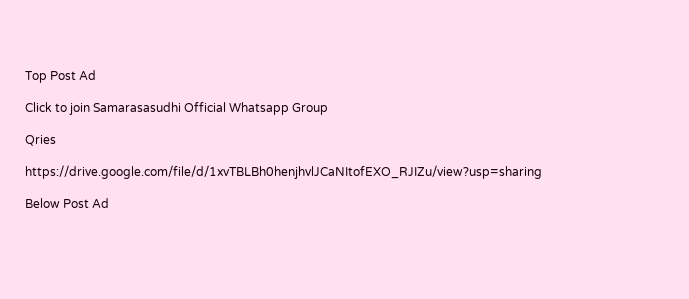Top Post Ad

Click to join Samarasasudhi Official Whatsapp Group

Qries

https://drive.google.com/file/d/1xvTBLBh0henjhvlJCaNItofEXO_RJIZu/view?usp=sharing

Below Post Ad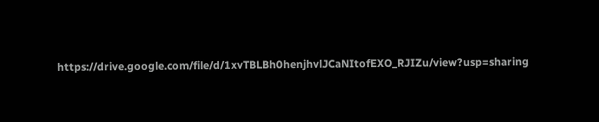https://drive.google.com/file/d/1xvTBLBh0henjhvlJCaNItofEXO_RJIZu/view?usp=sharing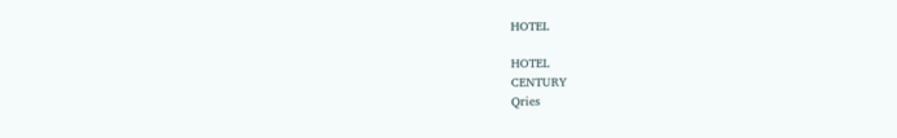HOTEL

HOTEL
CENTURY
Qries